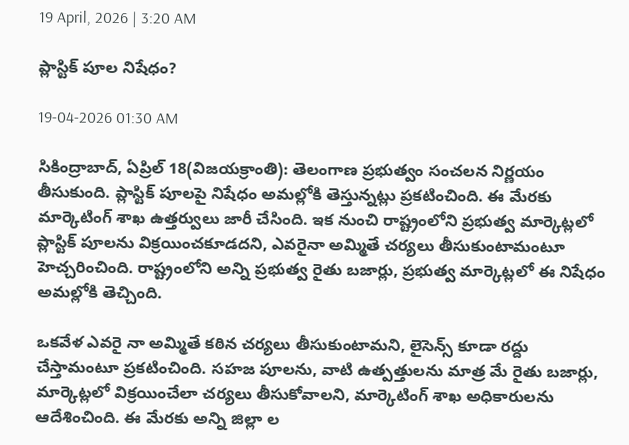19 April, 2026 | 3:20 AM

ప్లాస్టిక్ పూల నిషేధం?

19-04-2026 01:30 AM

సికింద్రాబాద్, ఏప్రిల్ 18(విజయక్రాంతి): తెలంగాణ ప్రభుత్వం సంచలన నిర్ణయం తీసుకుంది. ప్లాస్టిక్ పూలపై నిషేధం అమల్లోకి తెస్తున్నట్లు ప్రకటించింది. ఈ మేరకు మార్కెటింగ్ శాఖ ఉత్తర్వులు జారీ చేసింది. ఇక నుంచి రాష్ట్రంలోని ప్రభుత్వ మార్కెట్లలో ప్లాస్టిక్ పూలను విక్రయించకూడదని, ఎవరైనా అమ్మితే చర్యలు తీసుకుంటామంటూ హెచ్చరించింది. రాష్ట్రంలోని అన్ని ప్రభుత్వ రైతు బజార్లు, ప్రభుత్వ మార్కెట్లలో ఈ నిషేధం అమల్లోకి తెచ్చింది.

ఒకవేళ ఎవరై నా అమ్మితే కఠిన చర్యలు తీసుకుంటామని, లైసెన్స్ కూడా రద్దు చేస్తామంటూ ప్రకటించింది. సహజ పూలను, వాటి ఉత్పత్తులను మాత్ర మే రైతు బజార్లు, మార్కెట్లలో విక్రయించేలా చర్యలు తీసుకోవాలని, మార్కెటింగ్ శాఖ అధికారులను ఆదేశించింది. ఈ మేరకు అన్ని జిల్లా ల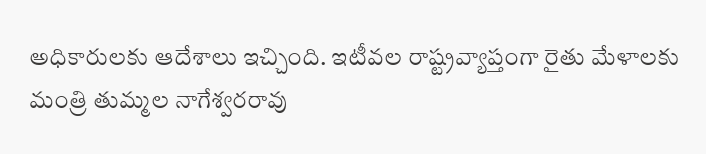అధికారులకు ఆదేశాలు ఇచ్చింది. ఇటీవల రాష్ట్రవ్యాప్తంగా రైతు మేళాలకు మంత్రి తుమ్మల నాగేశ్వరరావు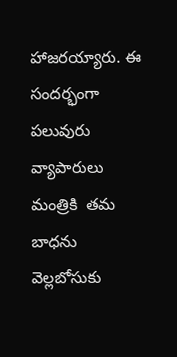హాజరయ్యారు. ఈ సందర్భంగా పలువురు వ్యాపారులు మంత్రికి  తమ బాధను వెల్లబోసుకు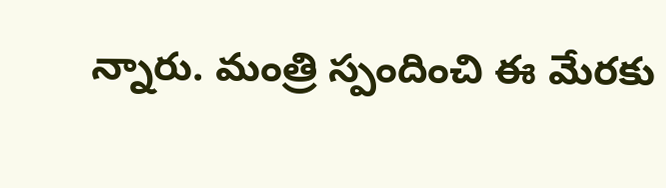న్నారు. మంత్రి స్పందించి ఈ మేరకు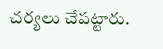చర్యలు చేపట్టారు.